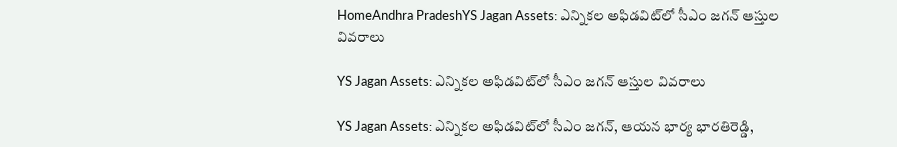HomeAndhra PradeshYS Jagan Assets: ఎన్నికల అఫిడవిట్‌లో సీఎం జగన్‌ ఆస్తుల వివరాలు

YS Jagan Assets: ఎన్నికల అఫిడవిట్‌లో సీఎం జగన్‌ ఆస్తుల వివరాలు

YS Jagan Assets: ఎన్నికల అఫిడవిట్‌లో సీఎం జగన్, ఆయన భార్య భారతిరెడ్డి,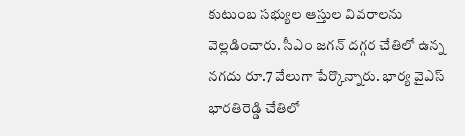కుటుంబ సభ్యుల ఆస్తుల వివరాలను వెల్లడించారు. సీఎం జగన్ దగ్గర చేతిలో ఉన్న నగదు రూ.7 వేలుగా పేర్కొన్నారు. భార్య వైఎస్ భారతిరెడ్డి చేతిలో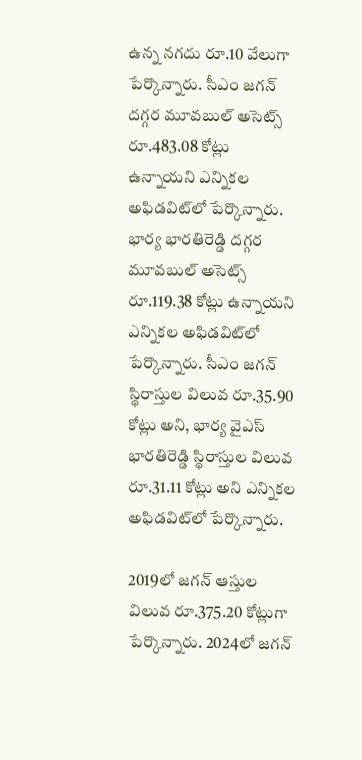ఉన్న నగదు రూ.10 వేలుగా పేర్కొన్నారు. సీఎం జగన్ దగ్గర మూవబుల్ అసెట్స్ రూ.483.08 కోట్లు ఉన్నాయని ఎన్నికల అఫిడవిట్‌లో పేర్కొన్నారు. భార్య భారతిరెడ్డి దగ్గర మూవబుల్ అసెట్స్ రూ.119.38 కోట్లు ఉన్నాయని ఎన్నికల అఫిడవిట్‌లో పేర్కొన్నారు. సీఎం జగన్ స్థిరాస్తుల విలువ రూ.35.90 కోట్లు అని, భార్య వైఎస్ భారతిరెడ్డి స్థిరాస్తుల విలువ రూ.31.11 కోట్లు అని ఎన్నికల అఫిడవిట్‌లో పేర్కొన్నారు.

2019లో జగన్ ఆస్తుల విలువ రూ.375.20 కోట్లుగా పేర్కొన్నారు. 2024లో జగన్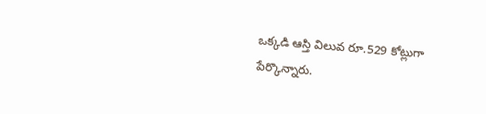ఒక్కడి ఆస్తి విలువ రూ.529 కోట్లుగా పేర్కొన్నారు.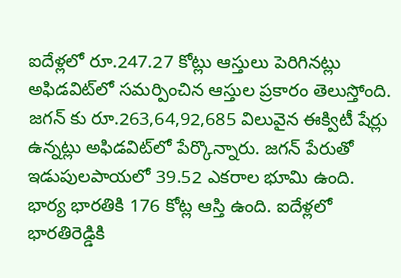ఐదేళ్లలో రూ.247.27 కోట్లు ఆస్తులు పెరిగినట్లు అఫిడవిట్‌లో సమర్పించిన ఆస్తుల ప్రకారం తెలుస్తోంది. జగన్ కు రూ.263,64,92,685 విలువైన ఈక్విటీ షేర్లు ఉన్నట్లు అఫిడవిట్‌లో పేర్కొన్నారు. జగన్ పేరుతో ఇడుపులపాయలో 39.52 ఎకరాల భూమి ఉంది. భార్య భారతికి 176 కోట్ల ఆస్తి ఉంది. ఐదేళ్లలో భారతిరెడ్డికి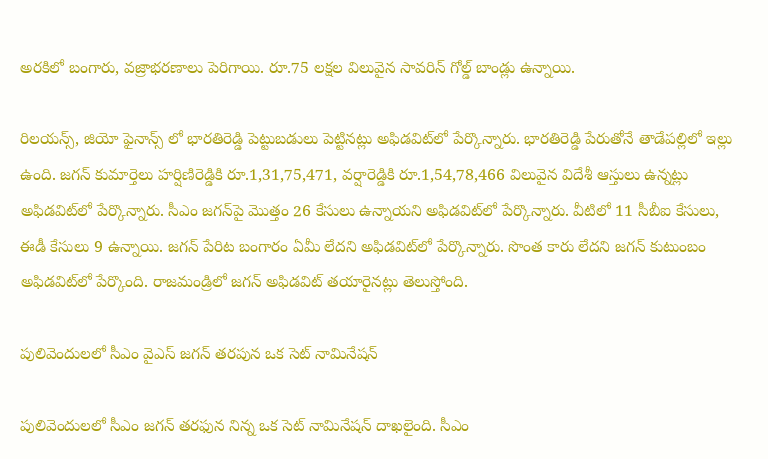అరకిలో బంగారు, వజ్రాభరణాలు పెరిగాయి. రూ.75 లక్షల విలువైన సావరిన్ గోల్డ్ బాండ్లు ఉన్నాయి.

రిలయన్స్, జియో ఫైనాన్స్ లో భారతిరెడ్డి పెట్టుబడులు పెట్టినట్లు అఫిడవిట్‌లో పేర్కొన్నారు. భారతిరెడ్డి పేరుతోనే తాడేపల్లిలో ఇల్లు ఉంది. జగన్ కుమార్తెలు హర్షిణిరెడ్డికి రూ.1,31,75,471, వర్షారెడ్డికి రూ.1,54,78,466 విలువైన విదేశీ ఆస్తులు ఉన్నట్లు అఫిడవిట్‌లో పేర్కొన్నారు. సీఎం జగన్‌పై మొత్తం 26 కేసులు ఉన్నాయని అఫిడవిట్‌లో పేర్కొన్నారు. వీటిలో 11 సీబీఐ కేసులు, ఈడీ కేసులు 9 ఉన్నాయి. జగన్‌ పేరిట బంగారం ఏమీ లేదని అఫిడవిట్‌లో పేర్కొన్నారు. సొంత కారు లేదని జగన్ కుటుంబం అఫిడవిట్‌లో పేర్కొంది. రాజమండ్రిలో జగన్ అఫిడవిట్ తయారైనట్లు తెలుస్తోంది.

పులివెందులలో సీఎం వైఎస్ జగన్ తరపున ఒక సెట్ నామినేషన్

పులివెందులలో సీఎం జగన్ తరఫున నిన్న ఒక సెట్ నామినేషన్‌ దాఖలైంది. సీఎం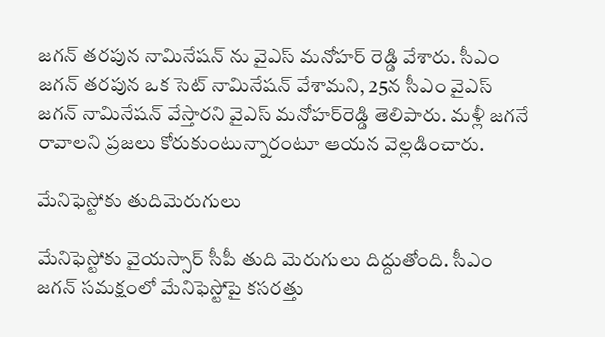జగన్ తరపున నామినేషన్ ను వైఎస్ మనోహర్ రెడ్డి వేశారు. సీఎం జగన్ తరపున ఒక సెట్ నామినేషన్ వేశామని, 25న సీఎం వైఎస్ జగన్ నామినేషన్ వేస్తారని వైఎస్ మనోహర్‌రెడ్డి తెలిపారు. మళ్లీ జగనే రావాలని ప్రజలు కోరుకుంటున్నారంటూ ఆయన వెల్లడించారు.

మేనిఫెస్టోకు తుదిమెరుగులు

మేనిఫెస్టోకు వైయస్సార్‌ సీపీ తుది మెరుగులు దిద్దుతోంది. సీఎం జగన్ సమక్షంలో మేనిఫెస్టోపై కసరత్తు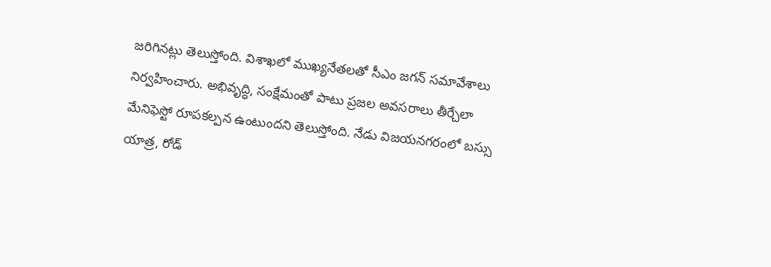జరిగినట్లు తెలుస్తోంది. విశాఖలో ముఖ్యనేతలతో సీఎం జగన్ సమావేశాలు నిర్వహించారు. అభివృద్ధి, సంక్షేమంతో పాటు ప్రజల అవసరాలు తీర్చేలా మేనిఫెస్టో రూపకల్పన ఉంటుందని తెలుస్తోంది. నేడు విజయనగరంలో బస్సు యాత్ర, రోడ్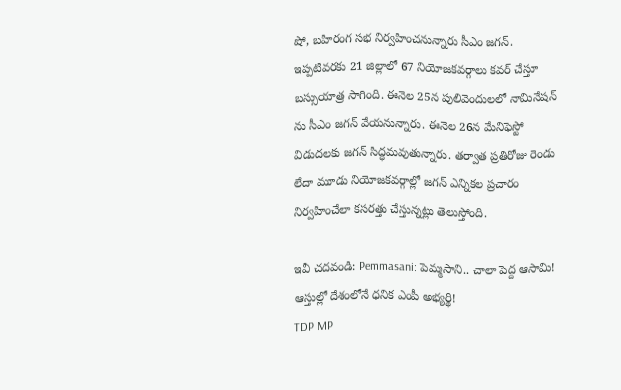షో, బహిరంగ సభ నిర్వహించనున్నారు సీఎం జగన్. ఇప్పటివరకు 21 జిల్లాలో 67 నియోజకవర్గాలు కవర్ చేస్తూ బస్సుయాత్ర సాగింది. ఈనెల 25న పులివెందులలో నామినేషన్ ను సీఎం జగన్ వేయనున్నారు. ఈనెల 26న మేనిఫెస్టో విడుదలకు జగన్‌ సిద్ధమవుతున్నారు. తర్వాత ప్రతిరోజు రెండు లేదా మూడు నియోజకవర్గాల్లో జగన్ ఎన్నికల ప్రచారం నిర్వహించేలా కసరత్తు చేస్తున్నట్లు తెలుస్తోంది.

ఇవీ చదవండి: Pemmasani: పెమ్మసాని.. చాలా పెద్ద ఆసామి! ఆస్తుల్లో దేశంలోనే ధనిక ఎంపీ అభ్యర్థి!
TDP MP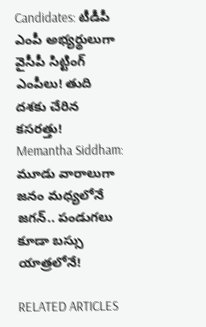Candidates: టీడీపీ ఎంపీ అభ్యర్థులుగా వైసీపీ సిట్టింగ్‌ ఎంపీలు! తుది దశకు చేరిన కసరత్తు!
Memantha Siddham: మూడు వారాలుగా జనం మధ్యలోనే జగన్‌.. పండుగలు కూడా బస్సు యాత్రలోనే!

RELATED ARTICLES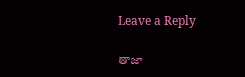Leave a Reply

తాజా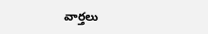వార్తలు